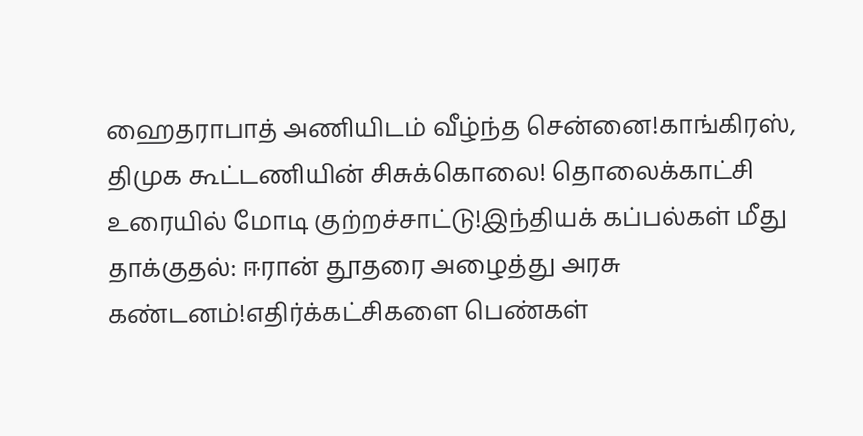ஹைதராபாத் அணியிடம் வீழ்ந்த சென்னை!காங்கிரஸ், திமுக கூட்டணியின் சிசுக்கொலை! தொலைக்காட்சி உரையில் மோடி குற்றச்சாட்டு!இந்தியக் கப்பல்கள் மீது தாக்குதல்: ஈரான் தூதரை அழைத்து அரசு கண்டனம்!எதிர்க்கட்சிகளை பெண்கள்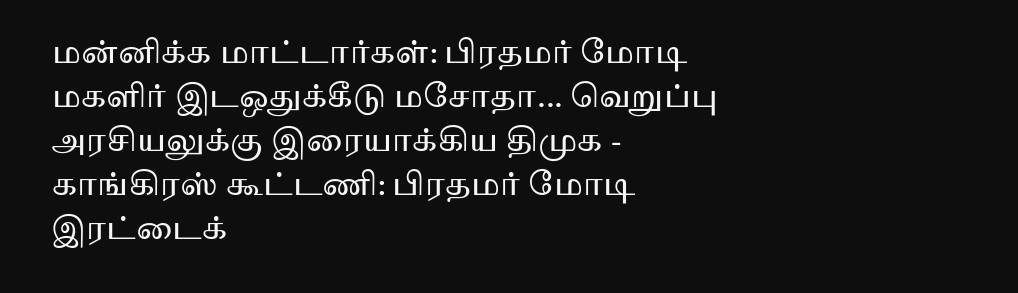மன்னிக்க மாட்டார்கள்: பிரதமர் மோடி மகளிர் இடஒதுக்கீடு மசோதா... வெறுப்பு அரசியலுக்கு இரையாக்கிய திமுக - காங்கிரஸ் கூட்டணி: பிரதமர் மோடி இரட்டைக்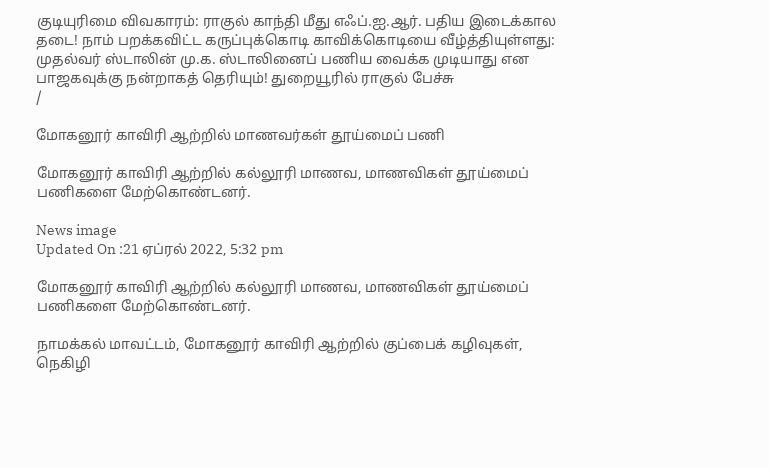குடியுரிமை விவகாரம்: ராகுல் காந்தி மீது எஃப்.ஐ.ஆர். பதிய இடைக்கால தடை! நாம் பறக்கவிட்ட கருப்புக்கொடி காவிக்கொடியை வீழ்த்தியுள்ளது: முதல்வர் ஸ்டாலின் மு.க. ஸ்டாலினைப் பணிய வைக்க முடியாது என பாஜகவுக்கு நன்றாகத் தெரியும்! துறையூரில் ராகுல் பேச்சு
/

மோகனூர் காவிரி ஆற்றில் மாணவர்கள் தூய்மைப் பணி

மோகனூர் காவிரி ஆற்றில் கல்லூரி மாணவ, மாணவிகள் தூய்மைப் பணிகளை மேற்கொண்டனர்.

News image
Updated On :21 ஏப்ரல் 2022, 5:32 pm

மோகனூர் காவிரி ஆற்றில் கல்லூரி மாணவ, மாணவிகள் தூய்மைப் பணிகளை மேற்கொண்டனர்.

நாமக்கல் மாவட்டம், மோகனூர் காவிரி ஆற்றில் குப்பைக் கழிவுகள், நெகிழி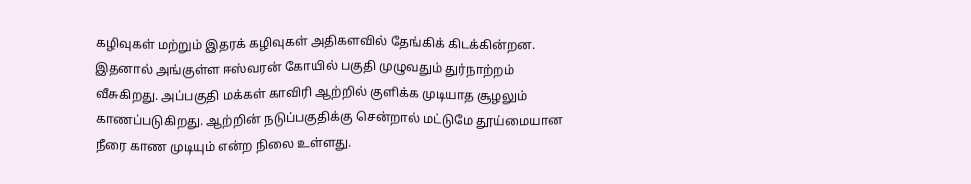கழிவுகள் மற்றும் இதரக் கழிவுகள் அதிகளவில் தேங்கிக் கிடக்கின்றன. இதனால் அங்குள்ள ஈஸ்வரன் கோயில் பகுதி முழுவதும் துர்நாற்றம் வீசுகிறது. அப்பகுதி மக்கள் காவிரி ஆற்றில் குளிக்க முடியாத சூழலும் காணப்படுகிறது. ஆற்றின் நடுப்பகுதிக்கு சென்றால் மட்டுமே தூய்மையான நீரை காண முடியும் என்ற நிலை உள்ளது.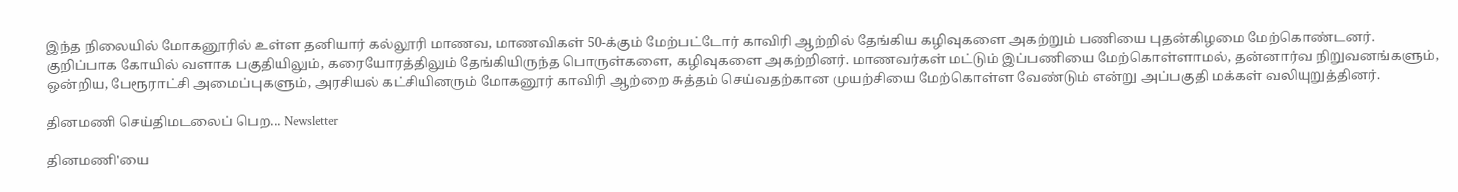இந்த நிலையில் மோகனூரில் உள்ள தனியார் கல்லூரி மாணவ, மாணவிகள் 50-க்கும் மேற்பட்டோர் காவிரி ஆற்றில் தேங்கிய கழிவுகளை அகற்றும் பணியை புதன்கிழமை மேற்கொண்டனர். குறிப்பாக கோயில் வளாக பகுதியிலும், கரையோரத்திலும் தேங்கியிருந்த பொருள்களை, கழிவுகளை அகற்றினர். மாணவர்கள் மட்டும் இப்பணியை மேற்கொள்ளாமல், தன்னார்வ நிறுவனங்களும், ஒன்றிய, பேரூராட்சி அமைப்புகளும், அரசியல் கட்சியினரும் மோகனூர் காவிரி ஆற்றை சுத்தம் செய்வதற்கான முயற்சியை மேற்கொள்ள வேண்டும் என்று அப்பகுதி மக்கள் வலியுறுத்தினர்.

தினமணி செய்திமடலைப் பெற... Newsletter

தினமணி'யை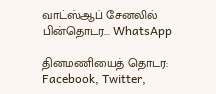வாட்ஸ்ஆப் சேனலில் பின்தொடர... WhatsApp

தினமணியைத் தொடர: Facebook, Twitter,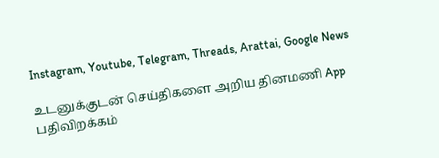Instagram, Youtube, Telegram, Threads, Arattai, Google News

உடனுக்குடன் செய்திகளை அறிய தினமணி App பதிவிறக்கம்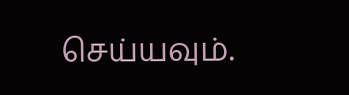செய்யவும்.